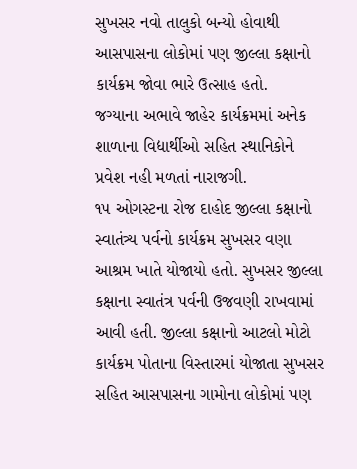સુખસર નવો તાલુકો બન્યો હોવાથી આસપાસના લોકોમાં પણ જીલ્લા કક્ષાનો કાર્યક્રમ જોવા ભારે ઉત્સાહ હતો.
જગ્યાના અભાવે જાહેર કાર્યક્રમમાં અનેક શાળાના વિદ્યાર્થીઓ સહિત સ્થાનિકોને પ્રવેશ નહી મળતાં નારાજગી.
૧૫ ઓગસ્ટના રોજ દાહોદ જીલ્લા કક્ષાનો સ્વાતંત્ર્ય પર્વનો કાર્યક્રમ સુખસર વણા આશ્રમ ખાતે યોજાયો હતો. સુખસર જીલ્લા કક્ષાના સ્વાતંત્ર પર્વની ઉજવણી રાખવામાં આવી હતી. જીલ્લા કક્ષાનો આટલો મોટો કાર્યક્રમ પોતાના વિસ્તારમાં યોજાતા સુખસર સહિત આસપાસના ગામોના લોકોમાં પણ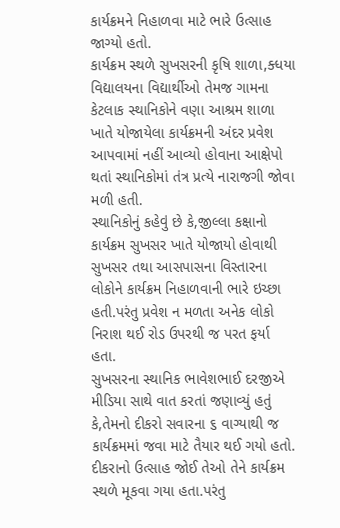કાર્યક્રમને નિહાળવા માટે ભારે ઉત્સાહ જાગ્યો હતો.
કાર્યક્રમ સ્થળે સુખસરની કૃષિ શાળા,ક્ધયા વિદ્યાલયના વિદ્યાર્થીઓ તેમજ ગામના કેટલાક સ્થાનિકોને વણા આશ્રમ શાળા ખાતે યોજાયેલા કાર્યક્રમની અંદર પ્રવેશ આપવામાં નહીં આવ્યો હોવાના આક્ષેપો થતાં સ્થાનિકોમાં તંત્ર પ્રત્યે નારાજગી જોવા મળી હતી.
સ્થાનિકોનું કહેવું છે કે,જીલ્લા કક્ષાનો કાર્યક્રમ સુખસર ખાતે યોજાયો હોવાથી સુખસર તથા આસપાસના વિસ્તારના લોકોને કાર્યક્રમ નિહાળવાની ભારે ઇચ્છા હતી.પરંતુ પ્રવેશ ન મળતા અનેક લોકો નિરાશ થઈ રોડ ઉપરથી જ પરત ફર્યા હતા.
સુખસરના સ્થાનિક ભાવેશભાઈ દરજીએ મીડિયા સાથે વાત કરતાં જણાવ્યું હતું કે,તેમનો દીકરો સવારના ૬ વાગ્યાથી જ કાર્યક્રમમાં જવા માટે તૈયાર થઈ ગયો હતો. દીકરાનો ઉત્સાહ જોઈ તેઓ તેને કાર્યક્રમ સ્થળે મૂકવા ગયા હતા.પરંતુ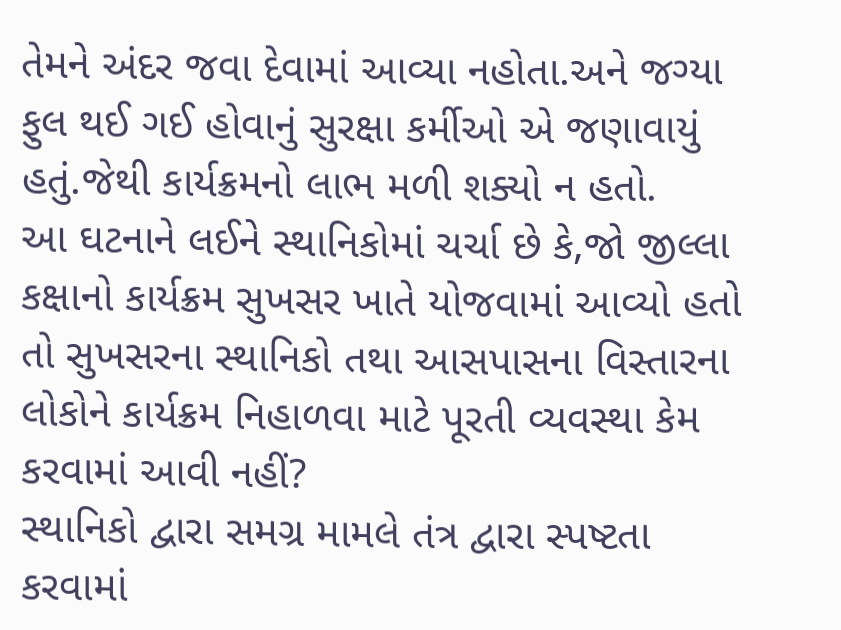તેમને અંદર જવા દેવામાં આવ્યા નહોતા.અને જગ્યા ફુલ થઈ ગઈ હોવાનું સુરક્ષા કર્મીઓ એ જણાવાયું હતું.જેથી કાર્યક્રમનો લાભ મળી શક્યો ન હતો.
આ ઘટનાને લઈને સ્થાનિકોમાં ચર્ચા છે કે,જો જીલ્લા કક્ષાનો કાર્યક્રમ સુખસર ખાતે યોજવામાં આવ્યો હતો તો સુખસરના સ્થાનિકો તથા આસપાસના વિસ્તારના લોકોને કાર્યક્રમ નિહાળવા માટે પૂરતી વ્યવસ્થા કેમ કરવામાં આવી નહીં?
સ્થાનિકો દ્વારા સમગ્ર મામલે તંત્ર દ્વારા સ્પષ્ટતા કરવામાં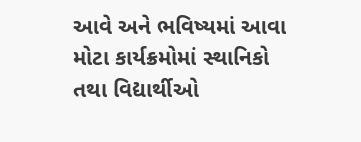આવે અને ભવિષ્યમાં આવા મોટા કાર્યક્રમોમાં સ્થાનિકો તથા વિદ્યાર્થીઓ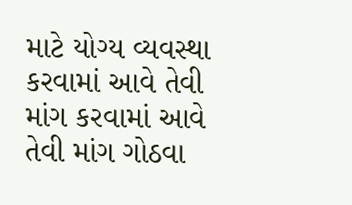માટે યોગ્ય વ્યવસ્થા કરવામાં આવે તેવી માંગ કરવામાં આવે તેવી માંગ ગોઠવા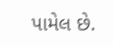પામેલ છે.